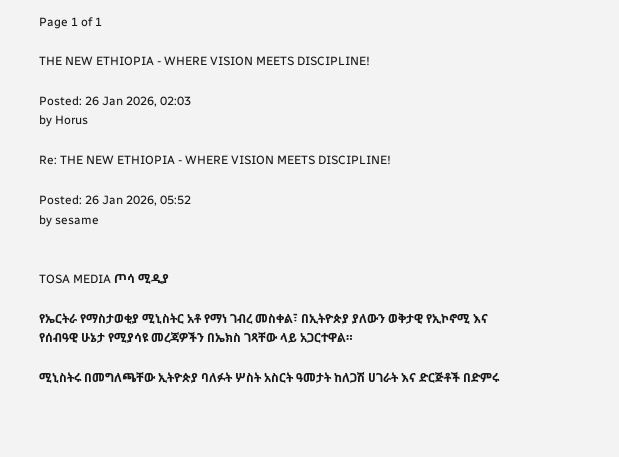Page 1 of 1

THE NEW ETHIOPIA - WHERE VISION MEETS DISCIPLINE!

Posted: 26 Jan 2026, 02:03
by Horus

Re: THE NEW ETHIOPIA - WHERE VISION MEETS DISCIPLINE!

Posted: 26 Jan 2026, 05:52
by sesame


TOSA MEDIA ጦሳ ሚዲያ

የኤርትራ የማስታወቂያ ሚኒስትር አቶ የማነ ገብረ መስቀል፣ በኢትዮጵያ ያለውን ወቅታዊ የኢኮኖሚ እና የሰብዓዊ ሁኔታ የሚያሳዩ መረጃዎችን በኤክስ ገጻቸው ላይ አጋርተዋል።

ሚኒስትሩ በመግለጫቸው ኢትዮጵያ ባለፉት ሦስት አስርት ዓመታት ከለጋሽ ሀገራት እና ድርጅቶች በድምሩ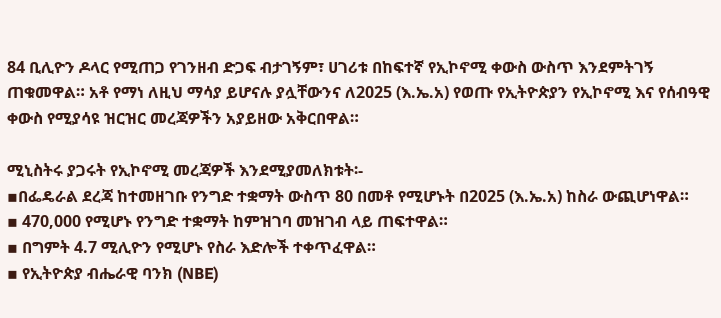84 ቢሊዮን ዶላር የሚጠጋ የገንዘብ ድጋፍ ብታገኝም፣ ሀገሪቱ በከፍተኛ የኢኮኖሚ ቀውስ ውስጥ እንደምትገኝ ጠቁመዋል። አቶ የማነ ለዚህ ማሳያ ይሆናሉ ያሏቸውንና ለ2025 (እ.ኤ.አ) የወጡ የኢትዮጵያን የኢኮኖሚ እና የሰብዓዊ ቀውስ የሚያሳዩ ዝርዝር መረጃዎችን አያይዘው አቅርበዋል።

ሚኒስትሩ ያጋሩት የኢኮኖሚ መረጃዎች እንደሚያመለክቱት፡-
▪በፌዴራል ደረጃ ከተመዘገቡ የንግድ ተቋማት ውስጥ 80 በመቶ የሚሆኑት በ2025 (እ.ኤ.አ) ከስራ ውጪሆነዋል።
▪ 470,000 የሚሆኑ የንግድ ተቋማት ከምዝገባ መዝገብ ላይ ጠፍተዋል።
▪ በግምት 4.7 ሚሊዮን የሚሆኑ የስራ እድሎች ተቀጥፈዋል።
▪ የኢትዮጵያ ብሔራዊ ባንክ (NBE)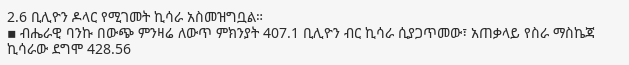2.6 ቢሊዮን ዶላር የሚገመት ኪሳራ አስመዝግቧል።
▪ ብሔራዊ ባንኩ በውጭ ምንዛሬ ለውጥ ምክንያት 407.1 ቢሊዮን ብር ኪሳራ ሲያጋጥመው፣ አጠቃላይ የስራ ማስኬጃ ኪሳራው ደግሞ 428.56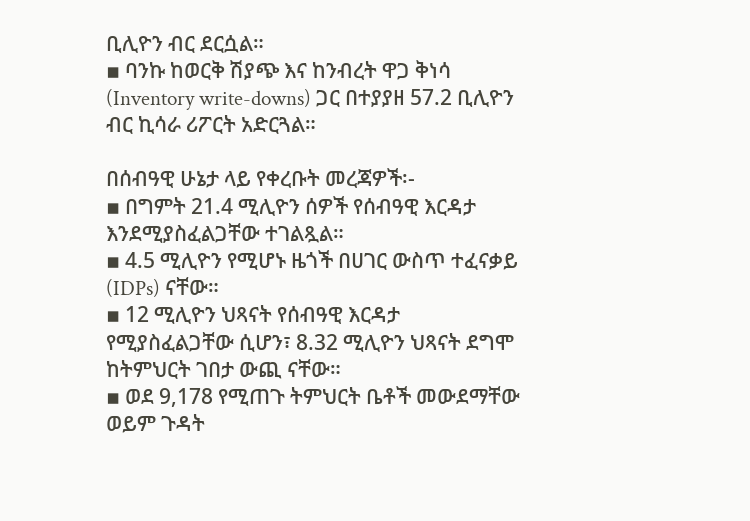ቢሊዮን ብር ደርሷል።
▪ ባንኩ ከወርቅ ሽያጭ እና ከንብረት ዋጋ ቅነሳ (Inventory write-downs) ጋር በተያያዘ 57.2 ቢሊዮን ብር ኪሳራ ሪፖርት አድርጓል።

በሰብዓዊ ሁኔታ ላይ የቀረቡት መረጃዎች፡-
▪ በግምት 21.4 ሚሊዮን ሰዎች የሰብዓዊ እርዳታ እንደሚያስፈልጋቸው ተገልጿል።
▪ 4.5 ሚሊዮን የሚሆኑ ዜጎች በሀገር ውስጥ ተፈናቃይ (IDPs) ናቸው።
▪ 12 ሚሊዮን ህጻናት የሰብዓዊ እርዳታ የሚያስፈልጋቸው ሲሆን፣ 8.32 ሚሊዮን ህጻናት ደግሞ ከትምህርት ገበታ ውጪ ናቸው።
▪ ወደ 9,178 የሚጠጉ ትምህርት ቤቶች መውደማቸው ወይም ጉዳት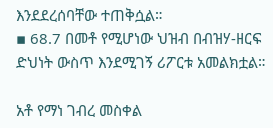እንደደረሰባቸው ተጠቅሷል።
▪ 68.7 በመቶ የሚሆነው ህዝብ በብዝሃ-ዘርፍ ድህነት ውስጥ እንደሚገኝ ሪፖርቱ አመልክቷል።

አቶ የማነ ገብረ መስቀል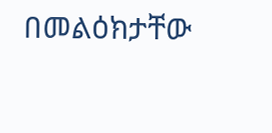በመልዕክታቸው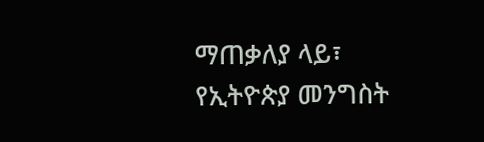ማጠቃለያ ላይ፣ የኢትዮጵያ መንግስት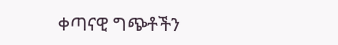ቀጣናዊ ግጭቶችን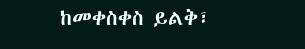ከመቀስቀስ ይልቅ፣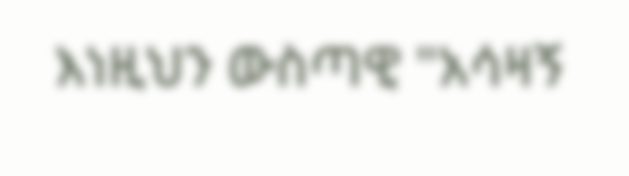እነዚህን ውስጣዊ "አሳዛኝ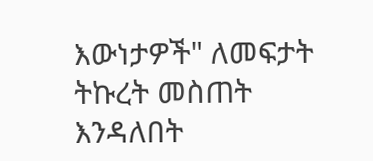እውነታዎች" ለመፍታት ትኩረት መስጠት እንዳለበት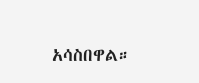አሳስበዋል።